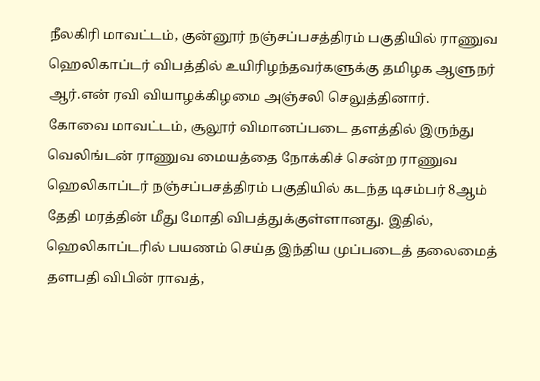நீலகிரி மாவட்டம், குன்னூர் நஞ்சப்பசத்திரம் பகுதியில் ராணுவ ஹெலிகாப்டர் விபத்தில் உயிரிழந்தவர்களுக்கு தமிழக ஆளுநர் ஆர்.என் ரவி வியாழக்கிழமை அஞ்சலி செலுத்தினார்.
கோவை மாவட்டம், சூலூர் விமானப்படை தளத்தில் இருந்து வெலிங்டன் ராணுவ மையத்தை நோக்கிச் சென்ற ராணுவ ஹெலிகாப்டர் நஞ்சப்பசத்திரம் பகுதியில் கடந்த டிசம்பர் 8ஆம் தேதி மரத்தின் மீது மோதி விபத்துக்குள்ளானது. இதில், ஹெலிகாப்டரில் பயணம் செய்த இந்திய முப்படைத் தலைமைத் தளபதி விபின் ராவத்,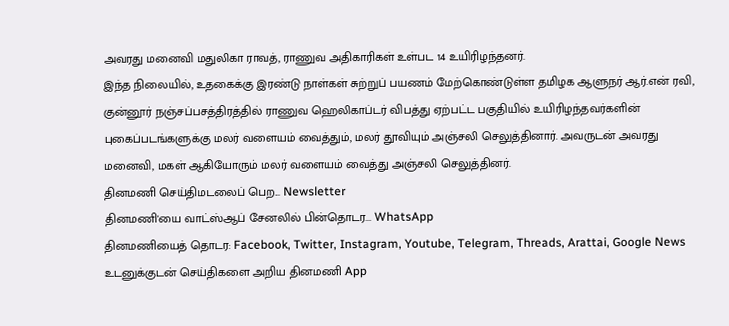அவரது மனைவி மதுலிகா ராவத், ராணுவ அதிகாரிகள் உள்பட 14 உயிரிழந்தனர்.
இந்த நிலையில், உதகைக்கு இரண்டு நாள்கள் சுற்றுப் பயணம் மேற்கொண்டுள்ள தமிழக ஆளுநர் ஆர்.என் ரவி, குன்னூர் நஞ்சப்பசத்திரத்தில் ராணுவ ஹெலிகாப்டர் விபத்து ஏற்பட்ட பகுதியில் உயிரிழந்தவர்களின் புகைப்படங்களுக்கு மலர் வளையம் வைத்தும், மலர் தூவியும் அஞ்சலி செலுத்தினார். அவருடன் அவரது மனைவி, மகள் ஆகியோரும் மலர் வளையம் வைத்து அஞ்சலி செலுத்தினர்.
தினமணி செய்திமடலைப் பெற... Newsletter
தினமணி'யை வாட்ஸ்ஆப் சேனலில் பின்தொடர... WhatsApp
தினமணியைத் தொடர: Facebook, Twitter, Instagram, Youtube, Telegram, Threads, Arattai, Google News
உடனுக்குடன் செய்திகளை அறிய தினமணி App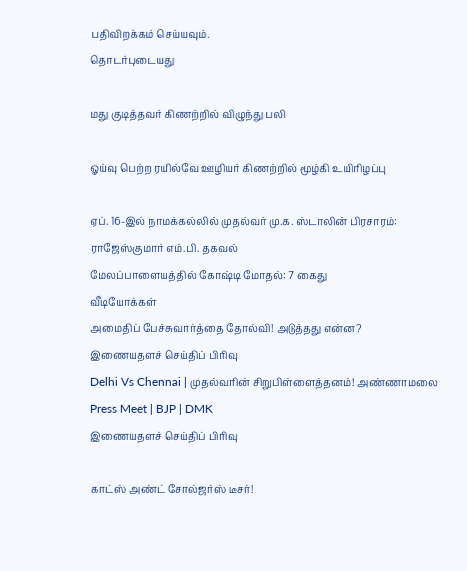பதிவிறக்கம் செய்யவும்.
தொடர்புடையது

மது குடித்தவர் கிணற்றில் விழுந்து பலி

ஓய்வு பெற்ற ரயில்வே ஊழியர் கிணற்றில் மூழ்கி உயிரிழப்பு

ஏப். 16-இல் நாமக்கல்லில் முதல்வர் மு.க. ஸ்டாலின் பிரசாரம்: ராஜேஸ்குமார் எம்.பி. தகவல்
மேலப்பாளையத்தில் கோஷ்டி மோதல்: 7 கைது
வீடியோக்கள்
அமைதிப் பேச்சுவார்த்தை தோல்வி! அடுத்தது என்ன?
இணையதளச் செய்திப் பிரிவு
Delhi Vs Chennai | முதல்வரின் சிறுபிள்ளைத்தனம்! அண்ணாமலை Press Meet | BJP | DMK
இணையதளச் செய்திப் பிரிவு

காட்ஸ் அண்ட் சோல்ஜர்ஸ் டீசர்!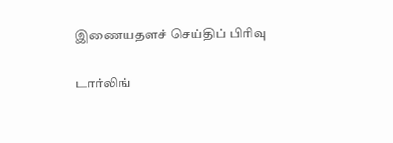இணையதளச் செய்திப் பிரிவு

டார்லிங்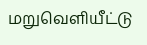மறுவெளியீட்டு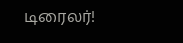டிரைலர்!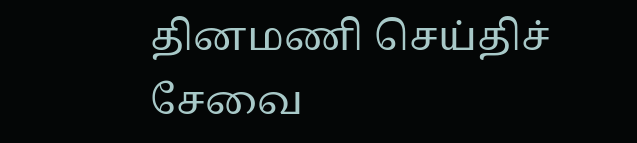தினமணி செய்திச் சேவை